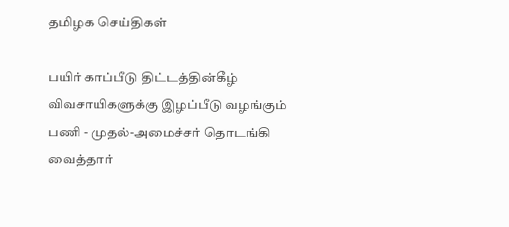தமிழக செய்திகள்

பயிர் காப்பீடு திட்டத்தின்கீழ் விவசாயிகளுக்கு இழப்பீடு வழங்கும் பணி - முதல்-அமைச்சர் தொடங்கி வைத்தார்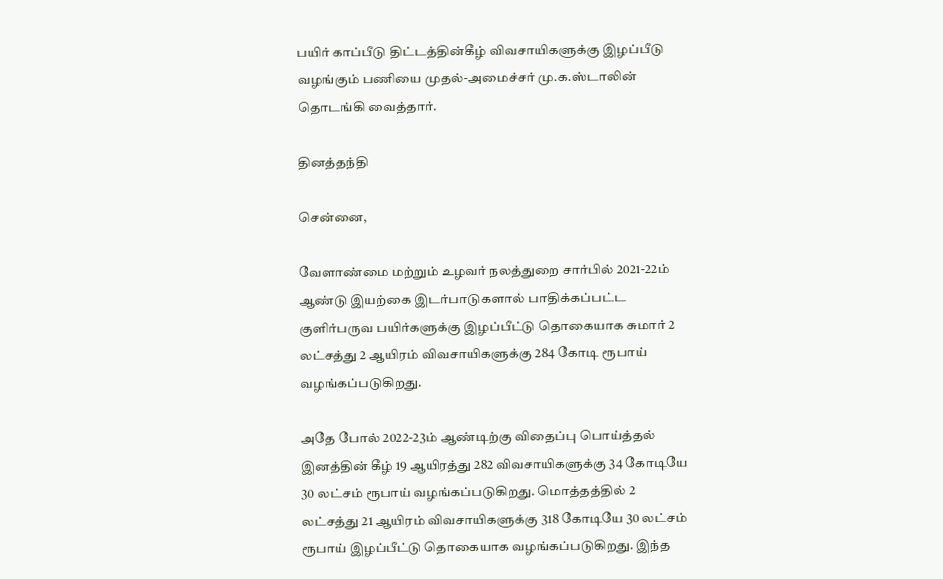பயிர் காப்பீடு திட்டத்தின்கீழ் விவசாயிகளுக்கு இழப்பீடு வழங்கும் பணியை முதல்-அமைச்சர் மு.க.ஸ்டாலின் தொடங்கி வைத்தார்.

தினத்தந்தி

சென்னை,

வேளாண்மை மற்றும் உழவர் நலத்துறை சார்பில் 2021-22ம் ஆண்டு இயற்கை இடர்பாடுகளால் பாதிக்கப்பட்ட குளிர்பருவ பயிர்களுக்கு இழப்பீட்டு தொகையாக சுமார் 2 லட்சத்து 2 ஆயிரம் விவசாயிகளுக்கு 284 கோடி ரூபாய் வழங்கப்படுகிறது.

அதே போல் 2022-23ம் ஆண்டிற்கு விதைப்பு பொய்த்தல் இனத்தின் கீழ் 19 ஆயிரத்து 282 விவசாயிகளுக்கு 34 கோடியே 30 லட்சம் ரூபாய் வழங்கப்படுகிறது. மொத்தத்தில் 2 லட்சத்து 21 ஆயிரம் விவசாயிகளுக்கு 318 கோடியே 30 லட்சம் ரூபாய் இழப்பீட்டு தொகையாக வழங்கப்படுகிறது. இந்த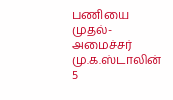பணியை முதல்-அமைச்சர் மு.க.ஸ்டாலின் 5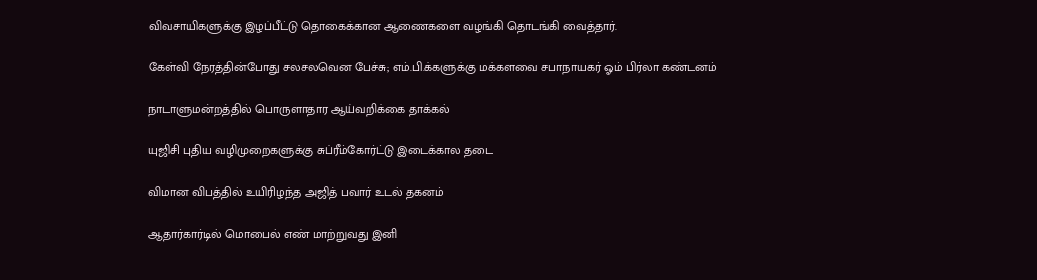விவசாயிகளுக்கு இழப்பீட்டு தொகைக்கான ஆணைகளை வழங்கி தொடங்கி வைத்தார்.

கேள்வி நேரத்தின்போது சலசலவென பேச்சு; எம்.பி.க்களுக்கு மக்களவை சபாநாயகர் ஓம் பிர்லா கண்டனம்

நாடாளுமன்றத்தில் பொருளாதார ஆய்வறிக்கை தாக்கல்

யுஜிசி புதிய வழிமுறைகளுக்கு சுப்ரீம்கோர்ட்டு இடைக்கால தடை

விமான விபத்தில் உயிரிழந்த அஜித் பவார் உடல் தகனம்

ஆதார்கார்டில் மொபைல் எண் மாற்றுவது இனி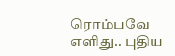ரொம்பவே எளிது.. புதிய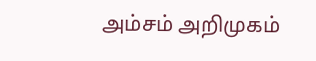அம்சம் அறிமுகம்